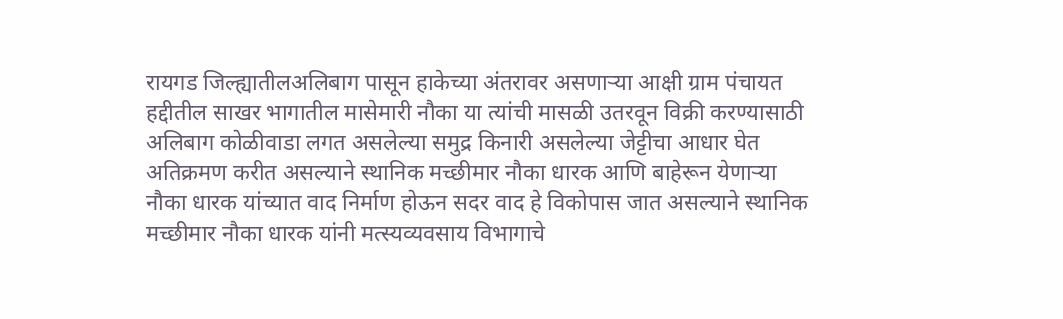रायगड जिल्ह्यातीलअलिबाग पासून हाकेच्या अंतरावर असणाऱ्या आक्षी ग्राम पंचायत हद्दीतील साखर भागातील मासेमारी नौका या त्यांची मासळी उतरवून विक्री करण्यासाठी अलिबाग कोळीवाडा लगत असलेल्या समुद्र किनारी असलेल्या जेट्टीचा आधार घेत अतिक्रमण करीत असल्याने स्थानिक मच्छीमार नौका धारक आणि बाहेरून येणाऱ्या नौका धारक यांच्यात वाद निर्माण होऊन सदर वाद हे विकोपास जात असल्याने स्थानिक मच्छीमार नौका धारक यांनी मत्स्यव्यवसाय विभागाचे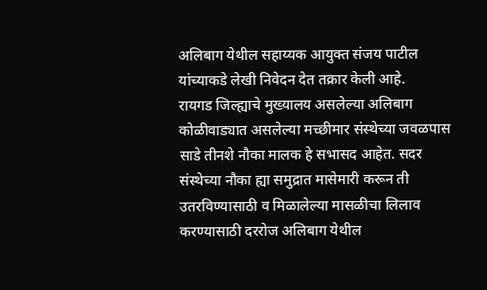अलिबाग येथील सहाय्यक आयुक्त संजय पाटील यांच्याकडे लेखी निवेदन देत तक्रार केली आहे.
रायगड जिल्ह्याचे मुख्यालय असलेल्या अलिबाग कोळीवाड्यात असलेल्या मच्छीमार संस्थेच्या जवळपास साडे तीनशे नौका मालक हे सभासद आहेत. सदर संस्थेच्या नौका ह्या समुद्रात मासेमारी करून ती उतरविण्यासाठी व मिळालेल्या मासळीचा लिलाव करण्यासाठी दररोज अलिबाग येथील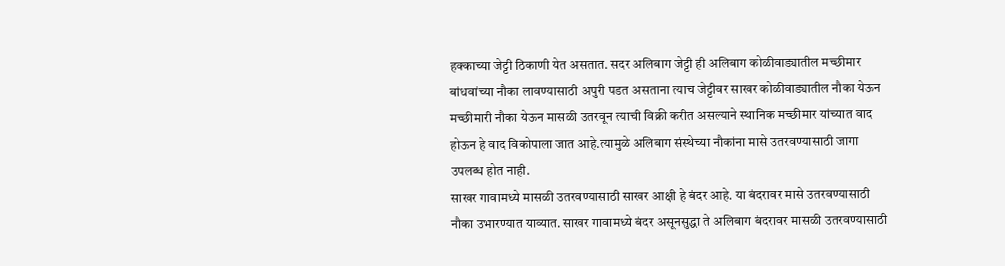हक्काच्या जेट्टी ठिकाणी येत असतात. सदर अलिबाग जेट्टी ही अलिबाग कोळीवाड्यातील मच्छीमार बांधवांच्या नौका लावण्यासाठी अपुरी पडत असताना त्याच जेट्टीवर साखर कोळीवाड्यातील नौका येऊन मच्छीमारी नौका येऊन मासळी उतरवून त्याची विक्री करीत असल्याने स्थानिक मच्छीमार यांच्यात वाद होऊन हे वाद विकोपाला जात आहे.त्यामुळे अलिबाग संस्थेच्या नौकांना मासे उतरवण्यासाठी जागा उपलब्ध होत नाही.
साखर गावामध्ये मासळी उतरवण्यासाठी साखर आक्षी हे बंदर आहे. या बंदरावर मासे उतरवण्यासाठी नौका उभारण्यात याव्यात. साखर गावामध्ये बंदर असूनसुद्धा ते अलिबाग बंदरावर मासळी उतरवण्यासाठी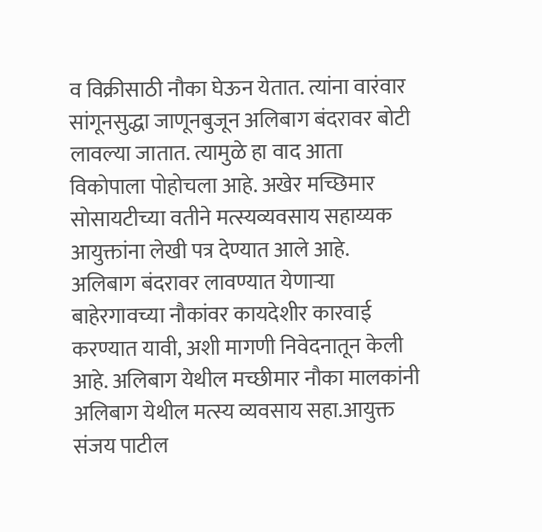व विक्रीसाठी नौका घेऊन येतात. त्यांना वारंवार सांगूनसुद्धा जाणूनबुजून अलिबाग बंदरावर बोटी लावल्या जातात. त्यामुळे हा वाद आता विकोपाला पोहोचला आहे. अखेर मच्छिमार सोसायटीच्या वतीने मत्स्यव्यवसाय सहाय्यक आयुक्तांना लेखी पत्र देण्यात आले आहे. अलिबाग बंदरावर लावण्यात येणाऱ्या बाहेरगावच्या नौकांवर कायदेशीर कारवाई करण्यात यावी, अशी मागणी निवेदनातून केली आहे. अलिबाग येथील मच्छीमार नौका मालकांनी अलिबाग येथील मत्स्य व्यवसाय सहा.आयुक्त संजय पाटील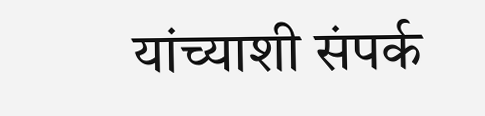यांच्याशी संपर्क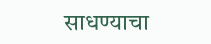साधण्याचा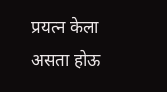प्रयत्न केला असता होऊ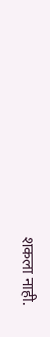शकला नाही.